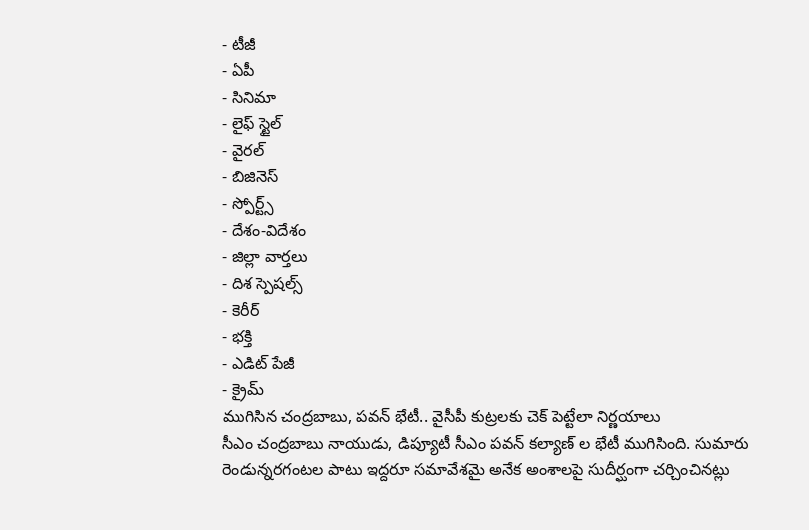- టీజీ
- ఏపీ
- సినిమా
- లైఫ్ స్టైల్
- వైరల్
- బిజినెస్
- స్పోర్ట్స్
- దేశం-విదేశం
- జిల్లా వార్తలు
- దిశ స్పెషల్స్
- కెరీర్
- భక్తి
- ఎడిట్ పేజీ
- క్రైమ్
ముగిసిన చంద్రబాబు, పవన్ భేటీ.. వైసీపీ కుట్రలకు చెక్ పెట్టేలా నిర్ణయాలు
సీఎం చంద్రబాబు నాయుడు, డిప్యూటీ సీఎం పవన్ కల్యాణ్ ల భేటీ ముగిసింది. సుమారు రెండున్నరగంటల పాటు ఇద్దరూ సమావేశమై అనేక అంశాలపై సుదీర్ఘంగా చర్చించినట్లు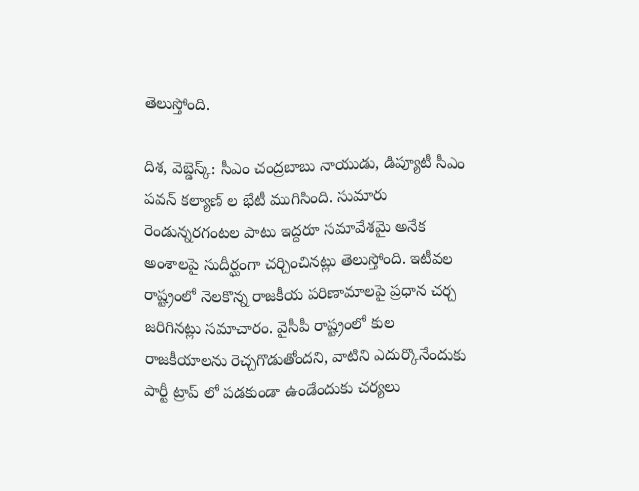తెలుస్తోంది.

దిశ, వెబ్డెస్క్: సీఎం చంద్రబాబు నాయుడు, డిప్యూటీ సీఎం పవన్ కల్యాణ్ ల భేటీ ముగిసింది. సుమారు రెండున్నరగంటల పాటు ఇద్దరూ సమావేశమై అనేక అంశాలపై సుదీర్ఘంగా చర్చించినట్లు తెలుస్తోంది. ఇటీవల రాష్ట్రంలో నెలకొన్న రాజకీయ పరిణామాలపై ప్రధాన చర్చ జరిగినట్లు సమాచారం. వైసీపీ రాష్ట్రంలో కుల రాజకీయాలను రెచ్చగొడుతోందని, వాటిని ఎదుర్కొనేందుకు పార్టీ ట్రాప్ లో పడకుండా ఉండేందుకు చర్యలు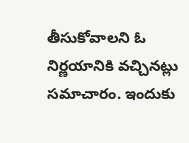తీసుకోవాలని ఓ నిర్ణయానికి వచ్చినట్లు సమాచారం. ఇందుకు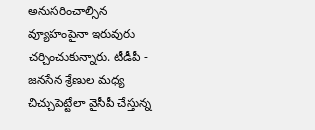అనుసరించాల్సిన వ్యూహంపైనా ఇరువురు చర్చించుకున్నారు. టీడీపీ - జనసేన శ్రేణుల మధ్య చిచ్చుపెట్టేలా వైసీపీ చేస్తున్న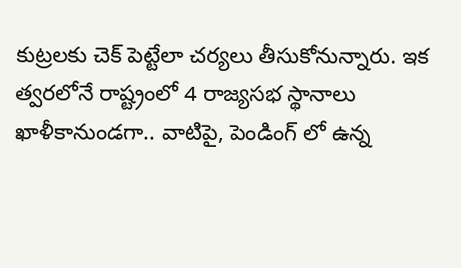కుట్రలకు చెక్ పెట్టేలా చర్యలు తీసుకోనున్నారు. ఇక త్వరలోనే రాష్ట్రంలో 4 రాజ్యసభ స్థానాలు ఖాళీకానుండగా.. వాటిపై, పెండింగ్ లో ఉన్న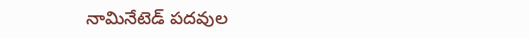నామినేటెడ్ పదవుల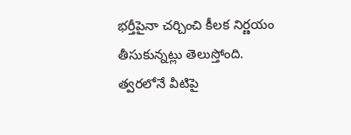భర్తీపైనా చర్చించి కీలక నిర్ణయం తీసుకున్నట్లు తెలుస్తోంది. త్వరలోనే వీటిపై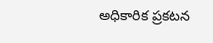అధికారిక ప్రకటన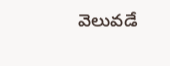వెలువడే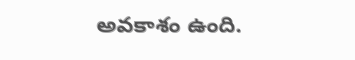అవకాశం ఉంది.